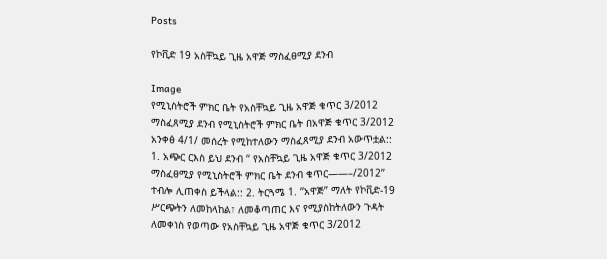Posts

የኮቪድ 19 አስቸኳይ ጊዜ አዋጅ ማስፈፀሚያ ደንብ

Image
የሚኒስትሮች ምክር ቤት የአስቸኳይ ጊዜ አዋጅ ቁጥር 3/2012 ማስፈጸሚያ ደንብ የሚኒስትሮች ምክር ቤት በአዋጅ ቁጥር 3/2012 አንቀፅ 4/1/ መሰረት የሚከተለውን ማስፈጸሚያ ደንብ አውጥቷል:: 1. አጭር ርእስ ይህ ደንብ ‘‘ የአስቸኳይ ጊዜ አዋጅ ቁጥር 3/2012 ማስፈፀሚያ የሚኒስትሮች ምክር ቤት ደንብ ቁጥር——–/2012’’ ተብሎ ሊጠቀስ ይችላል:: 2. ትርጓሜ 1. ‘‘አዋጅ’’ ማለት የኮቪድ-19 ሥርጭትን ለመከላከል፣ ለመቆጣጠር እና የሚያስከትለውን ጉዳት ለመቀነስ የወጣው የአስቸኳይ ጊዜ አዋጅ ቁጥር 3/2012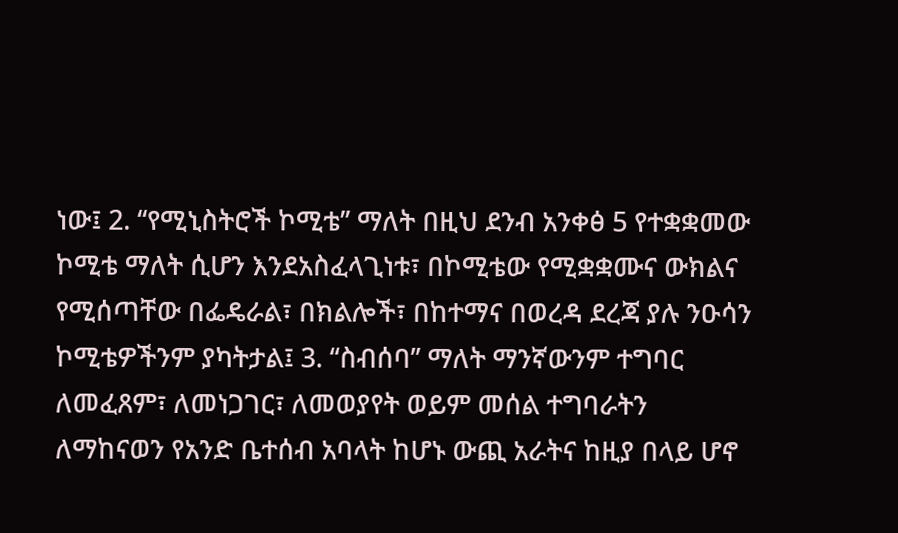ነው፤ 2. ‘‘የሚኒስትሮች ኮሚቴ’’ ማለት በዚህ ደንብ አንቀፅ 5 የተቋቋመው ኮሚቴ ማለት ሲሆን እንደአስፈላጊነቱ፣ በኮሚቴው የሚቋቋሙና ውክልና የሚሰጣቸው በፌዴራል፣ በክልሎች፣ በከተማና በወረዳ ደረጃ ያሉ ንዑሳን ኮሚቴዎችንም ያካትታል፤ 3. ‘‘ስብሰባ’’ ማለት ማንኛውንም ተግባር ለመፈጸም፣ ለመነጋገር፣ ለመወያየት ወይም መሰል ተግባራትን ለማከናወን የአንድ ቤተሰብ አባላት ከሆኑ ውጪ አራትና ከዚያ በላይ ሆኖ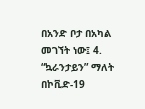በአንድ ቦታ በአካል መገኘት ነው፤ 4. “ኳራንታይን” ማለት በኮቪድ-19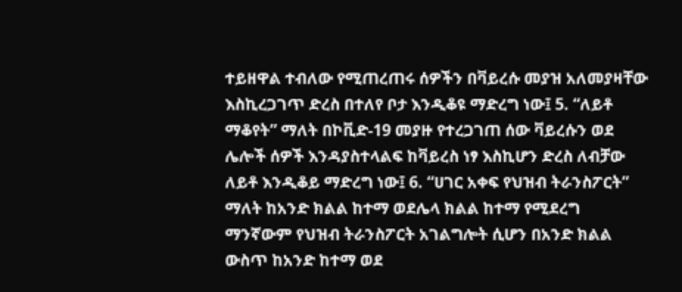ተይዘዋል ተብለው የሚጠረጠሩ ሰዎችን በቫይረሱ መያዝ አለመያዛቸው እስኪረጋገጥ ድረስ በተለየ ቦታ እንዲቆዩ ማድረግ ነው፤ 5. “ለይቶ ማቆየት” ማለት በኮቪድ-19 መያዙ የተረጋገጠ ሰው ቫይረሱን ወደ ሌሎች ሰዎች እንዳያስተላልፍ ከቫይረስ ነፃ እስኪሆን ድረስ ለብቻው ለይቶ እንዲቆይ ማድረግ ነው፤ 6. “ሀገር አቀፍ የህዝብ ትራንስፖርት” ማለት ከአንድ ክልል ከተማ ወደሌላ ክልል ከተማ የሚደረግ ማንኛውም የህዝብ ትራንስፖርት አገልግሎት ሲሆን በአንድ ክልል ውስጥ ከአንድ ከተማ ወደ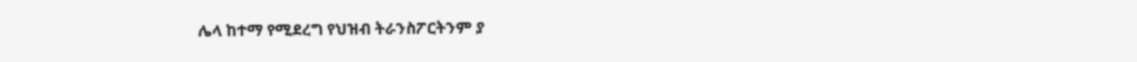ሌላ ከተማ የሚደረግ የህዝብ ትራንስፖርትንም ያ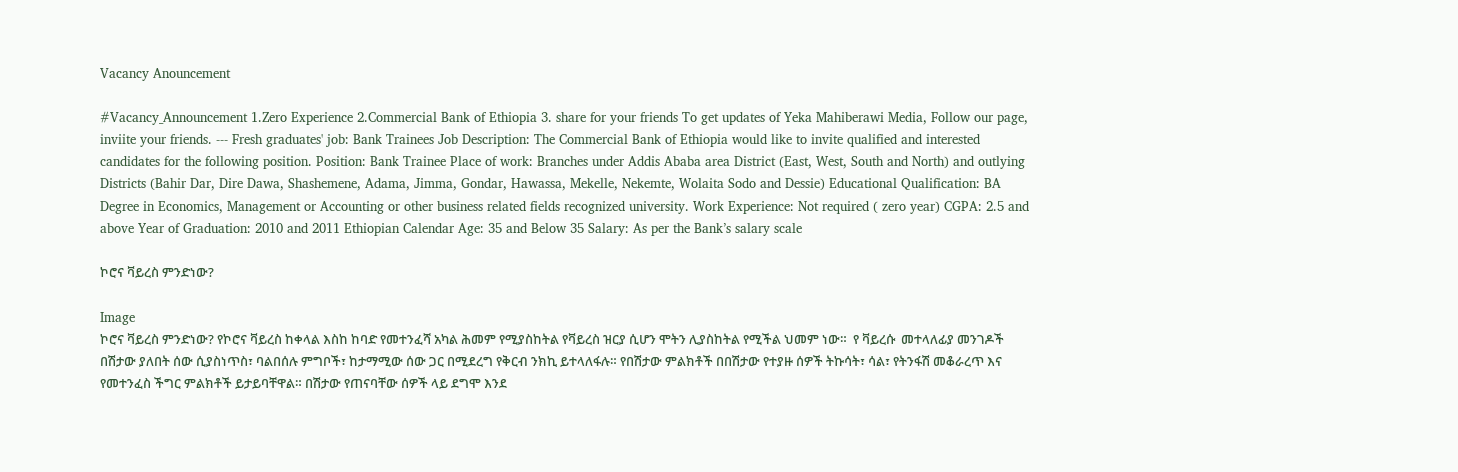Vacancy Anouncement

#Vacancy_Announcement 1.Zero Experience 2.Commercial Bank of Ethiopia 3. share for your friends To get updates of Yeka Mahiberawi Media, Follow our page, inviite your friends. --- Fresh graduates' job: Bank Trainees Job Description: The Commercial Bank of Ethiopia would like to invite qualified and interested candidates for the following position. Position: Bank Trainee Place of work: Branches under Addis Ababa area District (East, West, South and North) and outlying Districts (Bahir Dar, Dire Dawa, Shashemene, Adama, Jimma, Gondar, Hawassa, Mekelle, Nekemte, Wolaita Sodo and Dessie) Educational Qualification: BA Degree in Economics, Management or Accounting or other business related fields recognized university. Work Experience: Not required ( zero year) CGPA: 2.5 and above Year of Graduation: 2010 and 2011 Ethiopian Calendar Age: 35 and Below 35 Salary: As per the Bank’s salary scale

ኮሮና ቫይረስ ምንድነው?

Image
ኮሮና ቫይረስ ምንድነው? የኮሮና ቫይረስ ከቀላል እስከ ከባድ የመተንፈሻ አካል ሕመም የሚያስከትል የቫይረስ ዝርያ ሲሆን ሞትን ሊያስከትል የሚችል ህመም ነው።  የ ቫይረሱ  መተላለፊያ መንገዶች በሽታው ያለበት ሰው ሲያስነጥስ፣ ባልበሰሉ ምግቦች፣ ከታማሚው ሰው ጋር በሚደረግ የቅርብ ንክኪ ይተላለፋሉ። የበሽታው ምልክቶች በበሽታው የተያዙ ሰዎች ትኩሳት፣ ሳል፣ የትንፋሽ መቆራረጥ እና የመተንፈስ ችግር ምልክቶች ይታይባቸዋል። በሽታው የጠናባቸው ሰዎች ላይ ደግሞ እንደ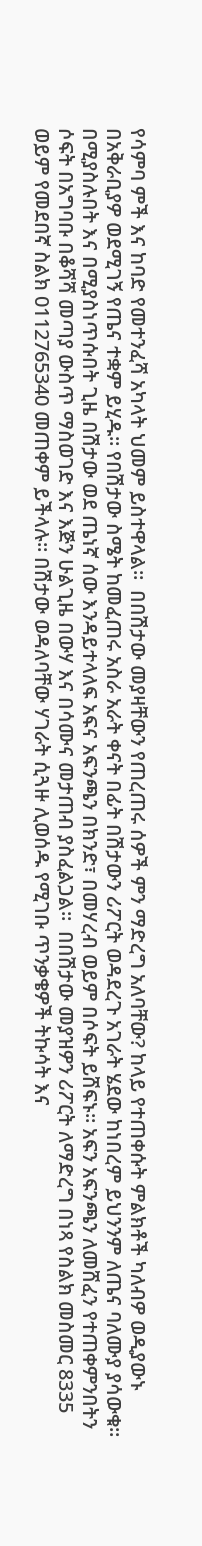የሳምባ ምች እና ከባድ የመተንፈሻ አካላት ህመም ይስተዋላል።  በበሽታው መያዛቸውን የጠረጠሩ ሰዎች ምን ማድረግ አለባቸው? ከላይ የተጠቀሱት ምልክቶች ካለብዎ ወዲያውኑ በአቅራቢያዎ ወደሚገኝ የጤና ተቋም ይሂዱ። የበሽታው ስሜት ከመፈጠሩ አስራ አራት ቀናት በፊት በሽታውን ሪፖርት ወዳደረጉ አገራት ሄደው ከነበረም ይህንንም ለጤና ባለሙያ ያሳውቁ። በሚያስሉበት እና በሚያስነጥሱበት ጊዜ በሽታው ወደ ጤነኛ ሰው እንዳይተላለፍ አፍና አፍንጫን በክንድ፣ በመሃረብ ወይም በሶፍት ይሸፍኑ። አፍን አፍንጫን ለመሸፈን የተጠቀምንበትን ሶፍት በአግባቡ በቆሻሻ መጣያ ውስጥ ማስወገድ እና እጅን ሁልጊዜ በውሃ እና በሳሙና መታጠብ ያስፈልጋል።  በበሽታው መያዝዎን ሪፖርት ለማድረግ በነጻ የስልክ መስመር 8335 ወይም የመደበኛ ስልክ 0112765340 መጠቀም ይችላሉ። በሽታው ወዳለባቸው ሃገራት ሲጓዙ ሊወሰዱ የሚገቡ ጥንቃቄዎች ትኩሳት እና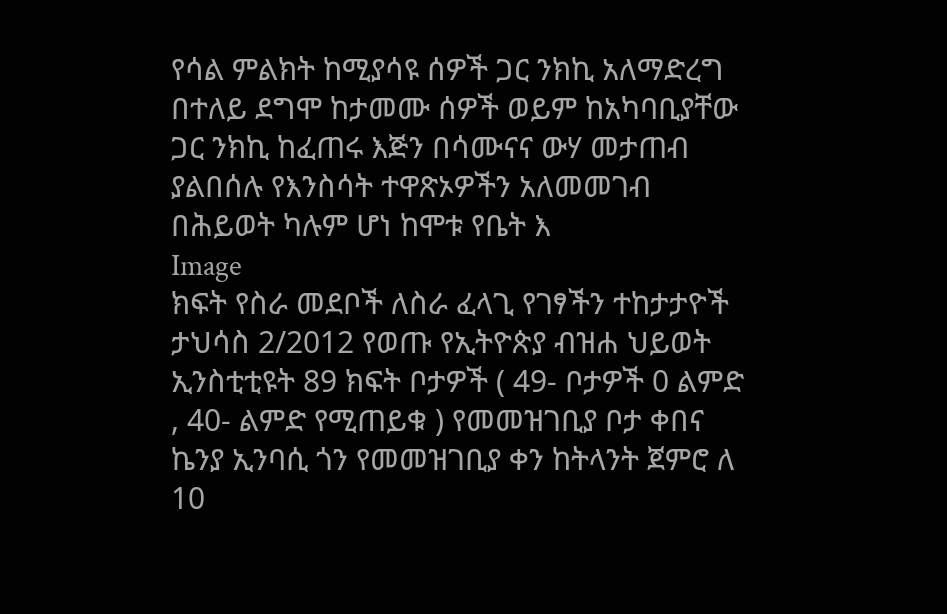የሳል ምልክት ከሚያሳዩ ሰዎች ጋር ንክኪ አለማድረግ በተለይ ደግሞ ከታመሙ ሰዎች ወይም ከአካባቢያቸው ጋር ንክኪ ከፈጠሩ እጅን በሳሙናና ውሃ መታጠብ  ያልበሰሉ የእንስሳት ተዋጽኦዎችን አለመመገብ  በሕይወት ካሉም ሆነ ከሞቱ የቤት እ
Image
ክፍት የስራ መደቦች ለስራ ፈላጊ የገፃችን ተከታታዮች   ታህሳስ 2/2012 የወጡ የኢትዮጵያ ብዝሐ ህይወት ኢንስቲቲዩት 89 ክፍት ቦታዎች ( 49- ቦታዎች 0 ልምድ , 40- ልምድ የሚጠይቁ ) የመመዝገቢያ ቦታ ቀበና ኬንያ ኢንባሲ ጎን የመመዝገቢያ ቀን ከትላንት ጀምሮ ለ 10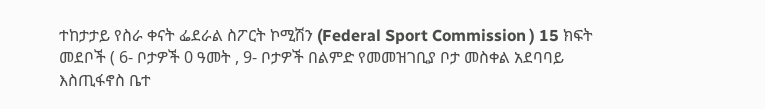ተከታታይ የስራ ቀናት ፌደራል ስፖርት ኮሚሽን (Federal Sport Commission ) 15 ክፍት መደቦች ( 6- ቦታዎች 0 ዓመት , 9- ቦታዎች በልምድ የመመዝገቢያ ቦታ መስቀል አደባባይ እስጢፋኖስ ቤተ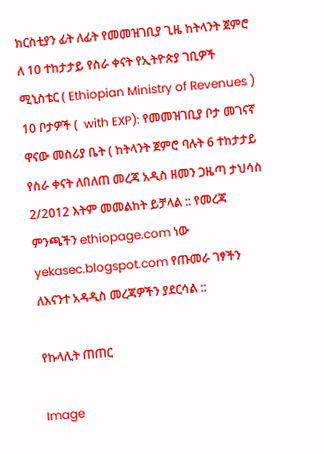ክርስቲያን ፊት ለፊት የመመዝገቢያ ጊዜ ከትላንት ጀምሮ ለ 10 ተከታታይ የስራ ቀናት የኢትዮጵያ ገቢዎች ሚኒስቴር ( Ethiopian Ministry of Revenues ) 10 ቦታዎች (  with EXP): የመመዝገቢያ ቦታ መገናኛ ዋናው መስሪያ ቤት ( ከትላንት ጀምሮ ባሉት 6 ተከታታይ የስራ ቀናት ለበለጠ መረጃ አዲስ ዘመን ጋዜጣ ታህሳስ 2/2012 እትም መመልከት ይቻላል :: የመረጃ ምንጫችን ethiopage.com ነው yekasec.blogspot.com የጡመራ ገፃችን ለእናንተ አዳዲስ መረጃዎችን ያደርሳል ::

የኩላሊት ጠጠር

Image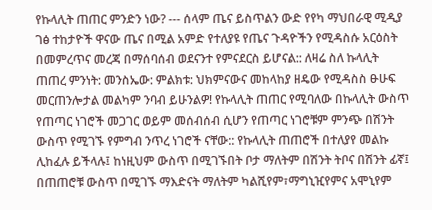የኩላሊት ጠጠር ምንድን ነው? --- ሰላም ጤና ይስጥልን ውድ የየካ ማህበራዊ ሚዲያ ገፅ ተከታዮች ዋናው ጤና በሚል አምድ የተለያዩ የጤና ጉዳዮችን የሚዳስሱ አርዕስት በመምረጥና መረጃ በማሰባሰብ ወደናንተ የምናደርስ ይሆናል:: ለዛሬ ስለ ኩላሊት ጠጠረ ምንነት: መንስኤው: ምልክቱ: ህክምናውና መከላከያ ዘዴው የሚዳስስ ፁሁፍ መርጠንሎታል መልካም ንባብ ይሁንልዎ! የኩላሊት ጠጠር የሚባለው በኩላሊት ውስጥ የጠጣር ነገሮች መጋገር ወይም መሰብሰብ ሲሆን የጠጣር ነገሮቹም ምንጭ በሽንት ውስጥ የሚገኙ የምግብ ንጥረ ነገሮች ናቸው:: የኩላሊት ጠጠሮች በተለያየ መልኩ ሊከፈሉ ይችላሉ፤ ከነዚህም ውስጥ በሚገኙበት ቦታ ማለትም በሽንት ትቦና በሽንት ፊኛ፤ በጠጠሮቹ ውስጥ በሚገኙ ማእድናት ማለትም ካልሺየም፣ማግኒዢየምና አሞኒየም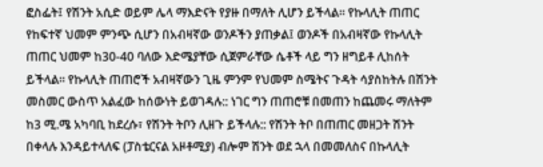ፎስፌት፤ የሽንት አሲድ ወይም ሌላ ማእድናት የያዙ በማለት ሊሆን ይችላል። የኩላሊት ጠጠር የከፍተኛ ህመም ምንጭ ሲሆን በአብዛኛው ወንዶችን ያጠቃል፤ ወንዶች በአብዛኛው የኩላሊት ጠጠር ህመም ከ30-40 ባለው እድሜያቸው ሲጀምራቸው ሴቶች ላይ ግን ዘግይቶ ሊከሰት ይችላል። የኩላሊት ጠጠሮች አብዛኛውን ጊዜ ምንም የህመም ስሜትና ጉዳት ሳያስከትሉ በሽንት መስመር ውስጥ አልፈው ከሰውነት ይወገዳሉ:: ነገር ግን ጠጠሮቹ በመጠን ከጨመሩ ማለትም ከ3 ሚ.ሜ አካባቢ ከደረሱ፣ የሽንት ትቦን ሊዘጉ ይችላሉ:: የሽንት ትቦ በጠጠር መዘጋት ሽንት በቀላሉ እንዳይተላለፍ (ፓስቴርናል አዞቶሚያ) ብሎም ሽንት ወደ ኋላ በመመለስና በኩላሊት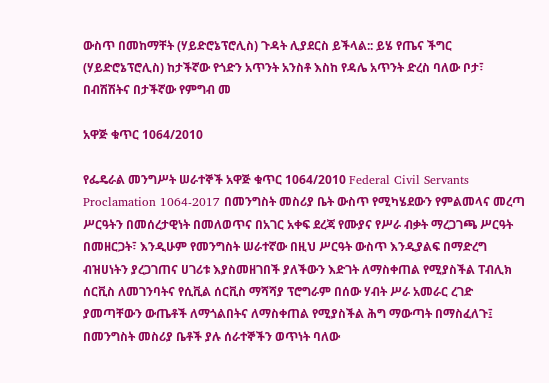ውስጥ በመከማቸት (ሃይድሮኔፕሮሊስ) ጉዳት ሊያደርስ ይችላል:: ይሄ የጤና ችግር (ሃይድሮኔፕሮሊስ) ከታችኛው የጎድን አጥንት አንስቶ እስከ የዳሌ አጥንት ድረስ ባለው ቦታ፣ በብሽሽትና በታችኛው የምግብ መ

አዋጅ ቁጥር 1064/2010

የፌዴራል መንግሥት ሠራተኞች አዋጅ ቁጥር 1064/2010 Federal Civil Servants Proclamation 1064-2017 በመንግስት መስሪያ ቤት ውስጥ የሚካሄደውን የምልመላና መረጣ ሥርዓትን በመሰረታዊነት በመለወጥና በአገር አቀፍ ደረጃ የሙያና የሥራ ብቃት ማረጋገጫ ሥርዓት በመዘርጋት፣ እንዲሁም የመንግስት ሠራተኛው በዚህ ሥርዓት ውስጥ እንዲያልፍ በማድረግ ብዝሀነትን ያረጋገጠና ሀገሪቱ እያስመዘገበች ያለችውን እድገት ለማስቀጠል የሚያስችል ፐብሊክ ሰርቪስ ለመገንባትና የሲቪል ሰርቪስ ማሻሻያ ፕሮግራም በሰው ሃብት ሥራ አመራር ረገድ ያመጣቸውን ውጤቶች ለማጎልበትና ለማስቀጠል የሚያስችል ሕግ ማውጣት በማስፈለጉ፤ በመንግስት መስሪያ ቤቶች ያሉ ሰራተኞችን ወጥነት ባለው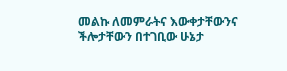መልኩ ለመምራትና እውቀታቸውንና ችሎታቸውን በተገቢው ሁኔታ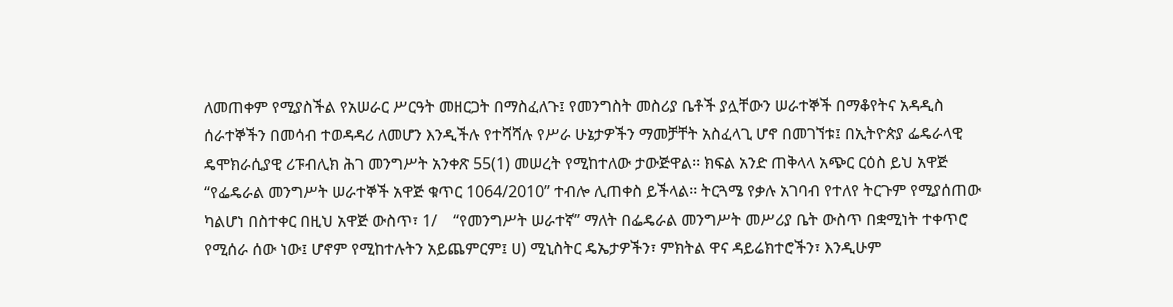ለመጠቀም የሚያስችል የአሠራር ሥርዓት መዘርጋት በማስፈለጉ፤ የመንግስት መስሪያ ቤቶች ያሏቸውን ሠራተኞች በማቆየትና አዳዲስ ሰራተኞችን በመሳብ ተወዳዳሪ ለመሆን እንዲችሉ የተሻሻሉ የሥራ ሁኔታዎችን ማመቻቸት አስፈላጊ ሆኖ በመገኘቱ፤ በኢትዮጵያ ፌዴራላዊ ዴሞክራሲያዊ ሪፑብሊክ ሕገ መንግሥት አንቀጽ 55(1) መሠረት የሚከተለው ታውጅዋል፡፡ ክፍል አንድ ጠቅላላ አጭር ርዕስ ይህ አዋጅ “የፌዴራል መንግሥት ሠራተኞች አዋጅ ቁጥር 1064/2010” ተብሎ ሊጠቀስ ይችላል፡፡ ትርጓሜ የቃሉ አገባብ የተለየ ትርጉም የሚያሰጠው ካልሆነ በስተቀር በዚህ አዋጅ ውስጥ፣ 1/    “የመንግሥት ሠራተኛ” ማለት በፌዴራል መንግሥት መሥሪያ ቤት ውስጥ በቋሚነት ተቀጥሮ የሚሰራ ሰው ነው፤ ሆኖም የሚከተሉትን አይጨምርም፤ ሀ) ሚኒስትር ዴኤታዎችን፣ ምክትል ዋና ዳይሬክተሮችን፣ እንዲሁም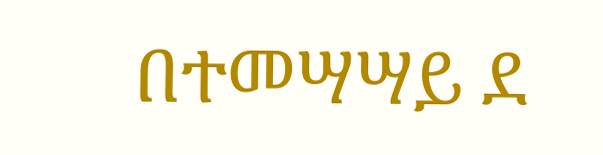በተመሣሣይ ደ